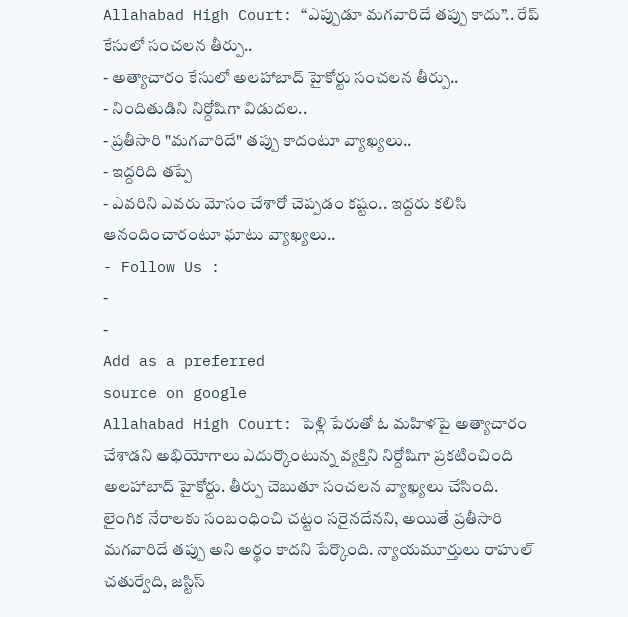Allahabad High Court: “ఎప్పుడూ మగవారిదే తప్పు కాదు”.. రేప్ కేసులో సంచలన తీర్పు..
- అత్యాచారం కేసులో అలహాబాద్ హైకోర్టు సంచలన తీర్పు..
- నిందితుడిని నిర్దోషిగా విడుదల..
- ప్రతీసారి "మగవారిదే" తప్పు కాదంటూ వ్యాఖ్యలు..
- ఇద్దరిది తప్పే
- ఎవరిని ఎవరు మోసం చేశారో చెప్పడం కష్టం.. ఇద్దరు కలిసి ఆనందించారంటూ ఘాటు వ్యాఖ్యలు..
- Follow Us :
-
-
Add as a preferred
source on google
Allahabad High Court: పెళ్లి పేరుతో ఓ మహిళపై అత్యాచారం చేశాడని అభియోగాలు ఎదుర్కొంటున్న వ్యక్తిని నిర్దోషిగా ప్రకటించింది అలహాబాద్ హైకోర్టు. తీర్పు చెబుతూ సంచలన వ్యాఖ్యలు చేసింది. లైంగిక నేరాలకు సంబంధించి చట్టం సరైనదేనని, అయితే ప్రతీసారి మగవారిదే తప్పు అని అర్థం కాదని పేర్కొంది. న్యాయమూర్తులు రాహుల్ చతుర్వేది, జస్టిస్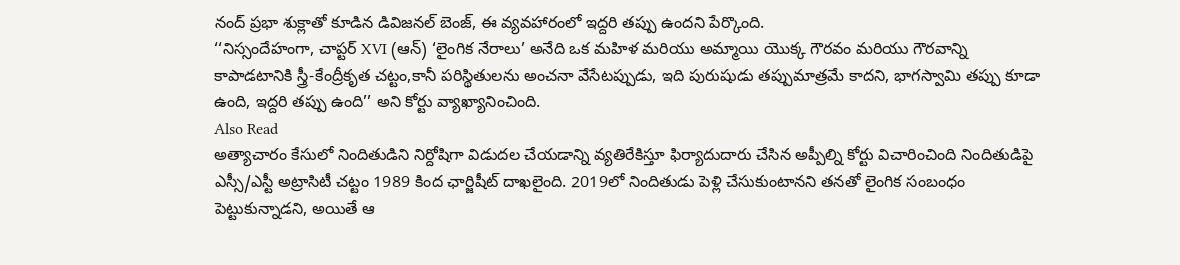నంద్ ప్రభా శుక్లాతో కూడిన డివిజనల్ బెంజ్, ఈ వ్యవహారంలో ఇద్దరి తప్పు ఉందని పేర్కొంది.
‘‘నిస్సందేహంగా, చాప్టర్ XVI (ఆన్) ‘లైంగిక నేరాలు’ అనేది ఒక మహిళ మరియు అమ్మాయి యొక్క గౌరవం మరియు గౌరవాన్ని కాపాడటానికి స్త్రీ-కేంద్రీకృత చట్టం,కానీ పరిస్థితులను అంచనా వేసేటప్పుడు, ఇది పురుషుడు తప్పుమాత్రమే కాదని, భాగస్వామి తప్పు కూడా ఉంది, ఇద్దరి తప్పు ఉంది’’ అని కోర్టు వ్యాఖ్యానించింది.
Also Read
అత్యాచారం కేసులో నిందితుడిని నిర్దోషిగా విడుదల చేయడాన్ని వ్యతిరేకిస్తూ ఫిర్యాదుదారు చేసిన అప్పీల్ని కోర్టు విచారించింది నిందితుడిపై ఎస్సీ/ఎస్టీ అట్రాసిటీ చట్టం 1989 కింద ఛార్జిషీట్ దాఖలైంది. 2019లో నిందితుడు పెళ్లి చేసుకుంటానని తనతో లైంగిక సంబంధం పెట్టుకున్నాడని, అయితే ఆ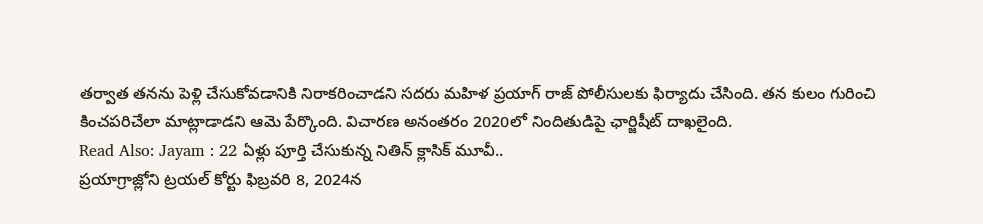తర్వాత తనను పెళ్లి చేసుకోవడానికి నిరాకరించాడని సదరు మహిళ ప్రయాగ్ రాజ్ పోలీసులకు ఫిర్యాదు చేసింది. తన కులం గురించి కించపరిచేలా మాట్లాడాడని ఆమె పేర్కొంది. విచారణ అనంతరం 2020లో నిందితుడిపై ఛార్జిషీట్ దాఖలైంది.
Read Also: Jayam : 22 ఏళ్లు పూర్తి చేసుకున్న నితిన్ క్లాసిక్ మూవీ..
ప్రయాగ్రాజ్లోని ట్రయల్ కోర్టు ఫిబ్రవరి 8, 2024న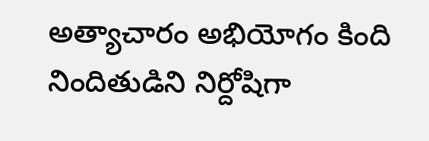అత్యాచారం అభియోగం కింది నిందితుడిని నిర్దోషిగా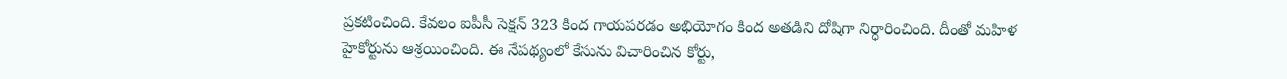ప్రకటించింది. కేవలం ఐపీసీ సెక్షన్ 323 కింద గాయపరడం అభియోగం కింద అతడిని దోషిగా నిర్ధారించింది. దీంతో మహిళ హైకోర్టును ఆశ్రయించింది. ఈ నేపథ్యంలో కేసును విచారించిన కోర్టు,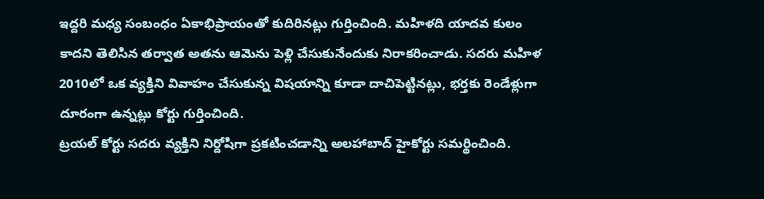ఇద్దరి మధ్య సంబంధం ఏకాభిప్రాయంతో కుదిరినట్లు గుర్తించింది. మహిళది యాదవ కులం కాదని తెలిసిన తర్వాత అతను ఆమెను పెళ్లి చేసుకునేందుకు నిరాకరించాడు. సదరు మహిళ 2010లో ఒక వ్యక్తిని వివాహం చేసుకున్న విషయాన్ని కూడా దాచిపెట్టినట్లు, భర్తకు రెండేళ్లుగా దూరంగా ఉన్నట్లు కోర్టు గుర్తించింది.
ట్రయల్ కోర్టు సదరు వ్యక్తిని నిర్దోషిగా ప్రకటించడాన్ని అలహాబాద్ హైకోర్టు సమర్థించింది.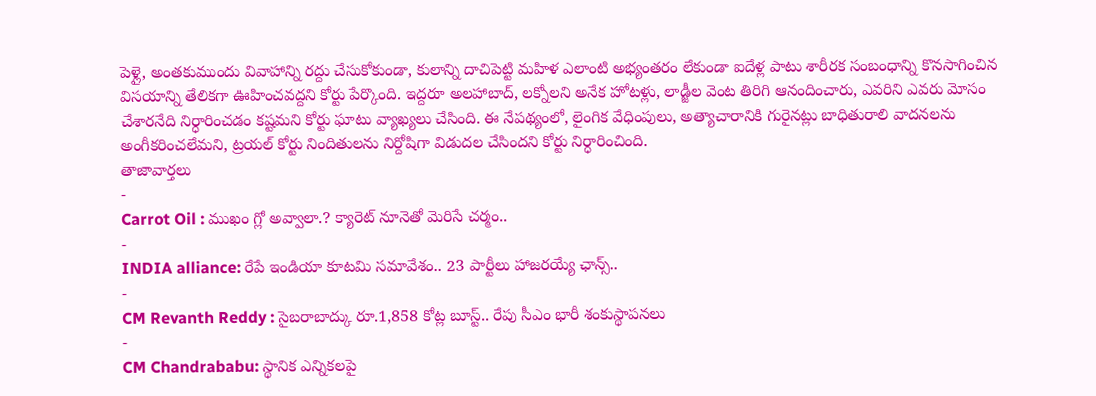పెళ్లై, అంతకుముందు వివాహాన్ని రద్దు చేసుకోకుండా, కులాన్ని దాచిపెట్టి మహిళ ఎలాంటి అభ్యంతరం లేకుండా ఐదేళ్ల పాటు శారీరక సంబంధాన్ని కొనసాగించిన విసయాన్ని తేలికగా ఊహించవద్దని కోర్టు పేర్కొంది. ఇద్దరూ అలహాబాద్, లక్నోలని అనేక హోటళ్లు, లాడ్జీల వెంట తిరిగి ఆనందించారు, ఎవరిని ఎవరు మోసం చేశారనేది నిర్ధారించడం కష్టమని కోర్టు ఘాటు వ్యాఖ్యలు చేసింది. ఈ నేపథ్యంలో, లైంగిక వేధింపులు, అత్యాచారానికి గురైనట్లు బాధితురాలి వాదనలను అంగీకరించలేమని, ట్రయల్ కోర్టు నిందితులను నిర్దోషిగా విడుదల చేసిందని కోర్టు నిర్ధారించింది.
తాజావార్తలు
-
Carrot Oil : ముఖం గ్లో అవ్వాలా.? క్యారెట్ నూనెతో మెరిసే చర్మం..
-
INDIA alliance: రేపే ఇండియా కూటమి సమావేశం.. 23 పార్టీలు హాజరయ్యే ఛాన్స్..
-
CM Revanth Reddy : సైబరాబాద్కు రూ.1,858 కోట్ల బూస్ట్.. రేపు సీఎం భారీ శంకుస్థాపనలు
-
CM Chandrababu: స్థానిక ఎన్నికలపై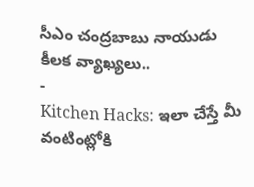సీఎం చంద్రబాబు నాయుడు కీలక వ్యాఖ్యలు..
-
Kitchen Hacks: ఇలా చేస్తే మీ వంటింట్లోకి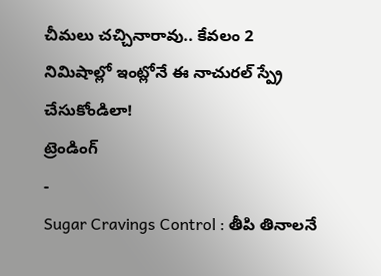చీమలు చచ్చినారావు.. కేవలం 2 నిమిషాల్లో ఇంట్లోనే ఈ నాచురల్ స్ప్రే చేసుకోండిలా!
ట్రెండింగ్
-
Sugar Cravings Control : తీపి తినాలనే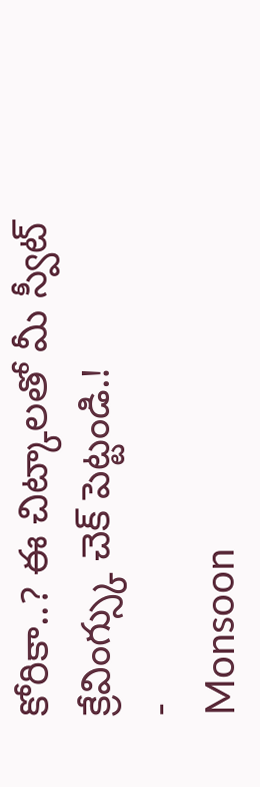కోరికా..? ఈ చిట్కాలతో మీ స్వీట్ క్రేవింగ్స్కు చెక్ పెట్టండి.!
-
Monsoon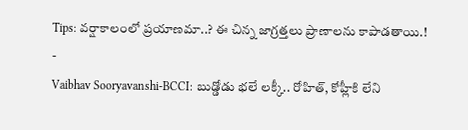Tips: వర్షాకాలంలో ప్రయాణమా..? ఈ చిన్న జాగ్రత్తలు ప్రాణాలను కాపాడతాయి.!
-
Vaibhav Sooryavanshi-BCCI: బుడ్డోడు భలే లక్కీ.. రోహిత్, కోహ్లీకి లేని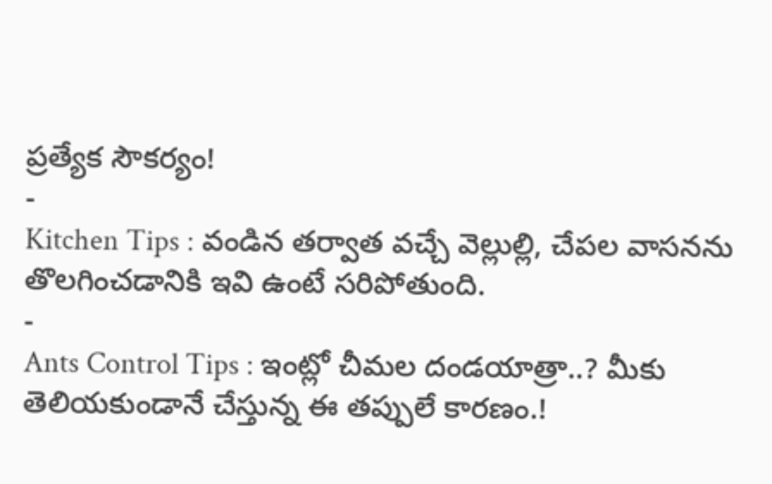ప్రత్యేక సౌకర్యం!
-
Kitchen Tips : వండిన తర్వాత వచ్చే వెల్లుల్లి, చేపల వాసనను తొలగించడానికి ఇవి ఉంటే సరిపోతుంది.
-
Ants Control Tips : ఇంట్లో చీమల దండయాత్రా..? మీకు తెలియకుండానే చేస్తున్న ఈ తప్పులే కారణం.!